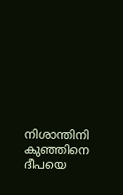നിശാന്തിനി കുഞ്ഞിനെ ദീപയെ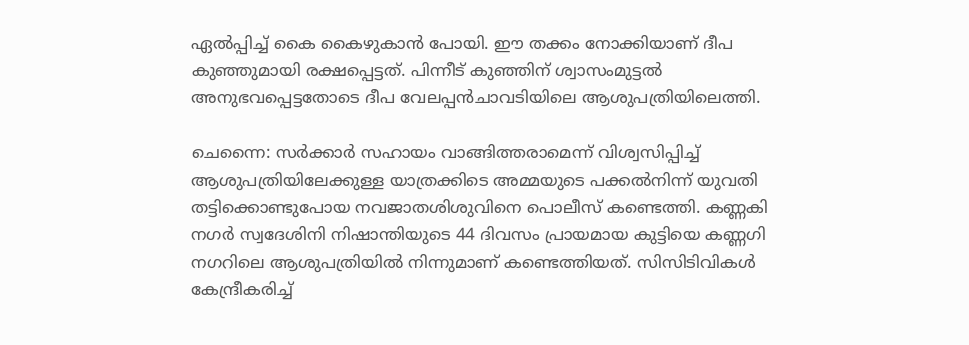ഏൽപ്പിച്ച് കൈ കൈഴുകാൻ പോയി. ഈ തക്കം നോക്കിയാണ് ദീപ കുഞ്ഞുമായി രക്ഷപ്പെട്ടത്. പിന്നീട് കുഞ്ഞിന് ശ്വാസംമുട്ടൽ അനുഭവപ്പെട്ടതോടെ ദീപ വേലപ്പൻചാവടിയിലെ ആശുപത്രിയിലെത്തി.

ചെന്നൈ: സർക്കാർ സഹായം വാങ്ങിത്തരാമെന്ന് വിശ്വസിപ്പിച്ച് ആശുപത്രിയിലേക്കുള്ള യാത്രക്കിടെ അമ്മയുടെ പക്കൽനിന്ന് യുവതി തട്ടിക്കൊണ്ടുപോയ നവജാതശിശുവിനെ പൊലീസ് കണ്ടെത്തി. കണ്ണകി നഗർ സ്വദേശിനി നിഷാന്തിയുടെ 44 ദിവസം പ്രായമായ കുട്ടിയെ കണ്ണഗി നഗറിലെ ആശുപത്രിയിൽ നിന്നുമാണ് കണ്ടെത്തിയത്. സിസിടിവികൾ കേന്ദ്രീകരിച്ച്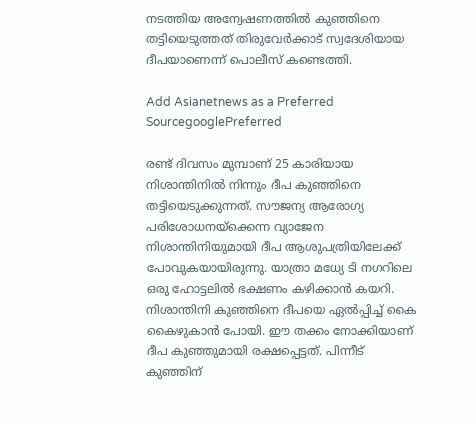നടത്തിയ അന്വേഷണത്തിൽ കുഞ്ഞിനെ തട്ടിയെടുത്തത് തിരുവേർക്കാട് സ്വദേശിയായ ദീപയാണെന്ന് പൊലീസ് കണ്ടെത്തി.

Add Asianetnews as a Preferred SourcegooglePreferred

രണ്ട് ദിവസം മുമ്പാണ് 25 കാരിയായ നിശാന്തിനിൽ നിന്നും ദീപ കുഞ്ഞിനെ തട്ടിയെടുക്കുന്നത്. സൗജന്യ ആരോഗ്യ പരിശോധനയ്ക്കെന്ന വ്യാജേന നിശാന്തിനിയുമായി ദീപ ആശുപത്രിയിലേക്ക് പോവുകയായിരുന്നു. യാത്രാ മധ്യേ ടി നഗറിലെ ഒരു ഹോട്ടലിൽ ഭക്ഷണം കഴിക്കാൻ കയറി. നിശാന്തിനി കുഞ്ഞിനെ ദീപയെ ഏൽപ്പിച്ച് കൈ കൈഴുകാൻ പോയി. ഈ തക്കം നോക്കിയാണ് ദീപ കുഞ്ഞുമായി രക്ഷപ്പെട്ടത്. പിന്നീട് കുഞ്ഞിന്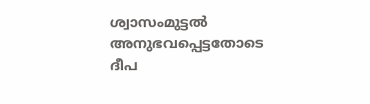ശ്വാസംമുട്ടൽ അനുഭവപ്പെട്ടതോടെ ദീപ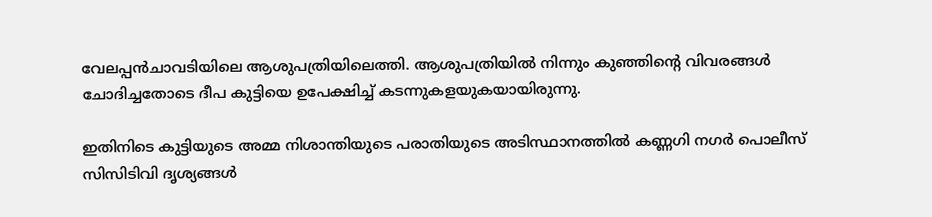വേലപ്പൻചാവടിയിലെ ആശുപത്രിയിലെത്തി. ആശുപത്രിയിൽ നിന്നും കുഞ്ഞിന്‍റെ വിവരങ്ങൾ ചോദിച്ചതോടെ ദീപ കുട്ടിയെ ഉപേക്ഷിച്ച് കടന്നുകളയുകയായിരുന്നു.

ഇതിനിടെ കുട്ടിയുടെ അമ്മ നിശാന്തിയുടെ പരാതിയുടെ അടിസ്ഥാനത്തിൽ കണ്ണഗി നഗർ പൊലീസ് സിസിടിവി ദൃശ്യങ്ങൾ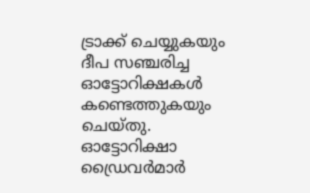ട്രാക്ക് ചെയ്യുകയും ദീപ സഞ്ചരിച്ച ഓട്ടോറിക്ഷകൾ കണ്ടെത്തുകയും ചെയ്തു. ഓട്ടോറിക്ഷാ ഡ്രൈവർമാർ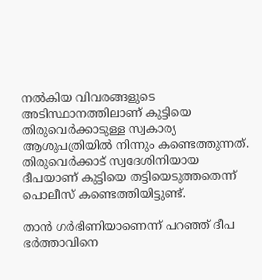നൽകിയ വിവരങ്ങളുടെ അടിസ്ഥാനത്തിലാണ് കുട്ടിയെ തിരുവെർക്കാടുള്ള സ്വകാര്യ ആശുപത്രിയിൽ നിന്നും കണ്ടെത്തുന്നത്. തിരുവെർക്കാട് സ്വദേശിനിയായ ദീപയാണ് കുട്ടിയെ തട്ടിയെടുത്തതെന്ന് പൊലീസ് കണ്ടെത്തിയിട്ടുണ്ട്.

താൻ ഗർഭിണിയാണെന്ന് പറഞ്ഞ് ദീപ ഭർത്താവിനെ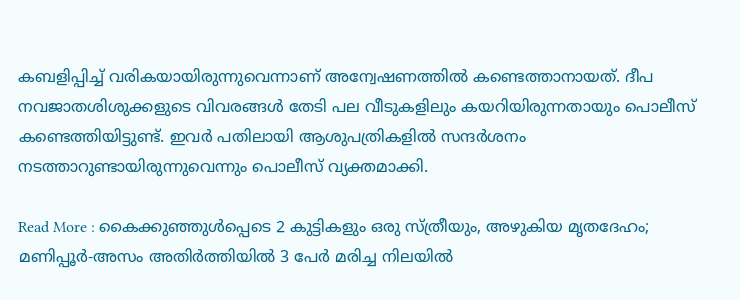കബളിപ്പിച്ച് വരികയായിരുന്നുവെന്നാണ് അന്വേഷണത്തിൽ കണ്ടെത്താനായത്. ദീപ നവജാതശിശുക്കളുടെ വിവരങ്ങൾ തേടി പല വീടുകളിലും കയറിയിരുന്നതായും പൊലീസ് കണ്ടെത്തിയിട്ടുണ്ട്. ഇവർ പതിലായി ആശുപത്രികളിൽ സന്ദർശനം നടത്താറുണ്ടായിരുന്നുവെന്നും പൊലീസ് വ്യക്തമാക്കി.

Read More : കൈക്കുഞ്ഞുൾപ്പെടെ 2 കുട്ടികളും ഒരു സ്ത്രീയും, അഴുകിയ മൃതദേഹം; മണിപ്പൂർ-അസം അതിർത്തിയിൽ 3 പേർ മരിച്ച നിലയിൽ